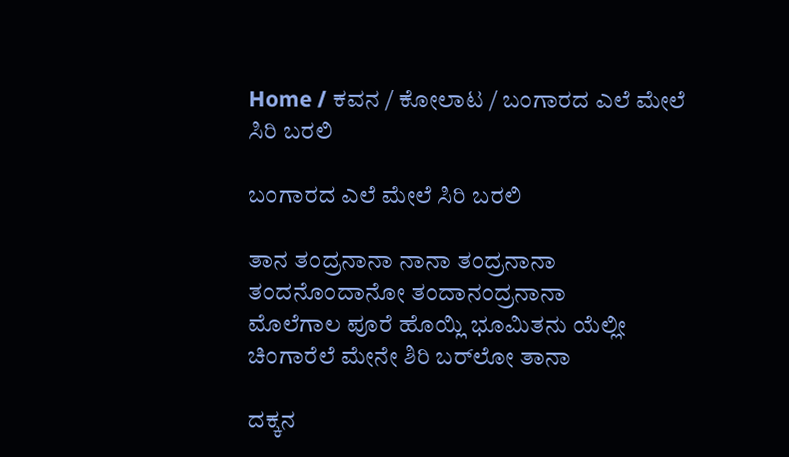Home / ಕವನ / ಕೋಲಾಟ / ಬಂಗಾರದ ಎಲೆ ಮೇಲೆ ಸಿರಿ ಬರಲಿ

ಬಂಗಾರದ ಎಲೆ ಮೇಲೆ ಸಿರಿ ಬರಲಿ

ತಾನ ತಂದ್ರನಾನಾ ನಾನಾ ತಂದ್ರನಾನಾ
ತಂದನೊಂದಾನೋ ತಂದಾನಂದ್ರನಾನಾ
ಮೊಲೆಗಾಲ ಪೂರೆ ಹೊಯ್ಲಿ ಭೂಮಿತನು ಯೆಲ್ಲೀ
ಚಿಂಗಾರೆಲೆ ಮೇನೇ ಶಿರಿ ಬರ್‌ಲೋ ತಾನಾ

ದಕ್ಕನ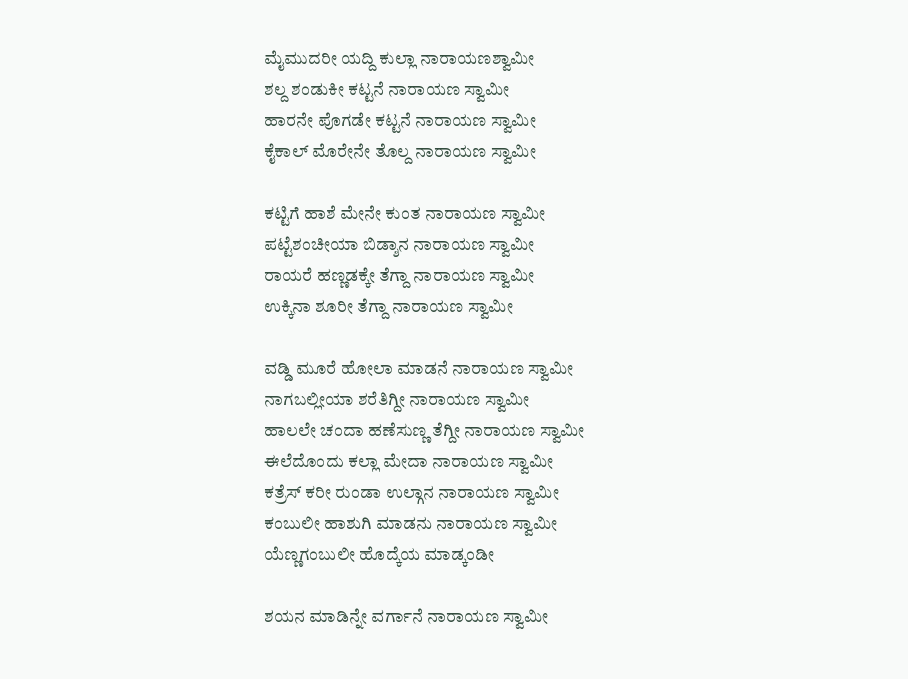ಮೈಮುದರೀ ಯದ್ದಿ ಕುಲ್ಲಾ ನಾರಾಯಣಶ್ವಾಮೀ
ಶಲ್ದ ಶಂಡುಕೀ ಕಟ್ಟನೆ ನಾರಾಯಣ ಸ್ವಾಮೀ
ಹಾರನೇ ಪೊಗಡೇ ಕಟ್ಟನೆ ನಾರಾಯಣ ಸ್ವಾಮೀ
ಕೈಕಾಲ್ ಮೊರೇನೇ ತೊಲ್ದ ನಾರಾಯಣ ಸ್ವಾಮೀ

ಕಟ್ಟಿಗೆ ಹಾಶೆ ಮೇನೇ ಕುಂತ ನಾರಾಯಣ ಸ್ವಾಮೀ
ಪಟ್ಟೆಶಂಚೀಯಾ ಬಿಡ್ಶಾನ ನಾರಾಯಣ ಸ್ವಾಮೀ
ರಾಯರೆ ಹಣ್ಣಡಕ್ಕೇ ತೆಗ್ದಾ ನಾರಾಯಣ ಸ್ವಾಮೀ
ಉಕ್ಕಿನಾ ಶೂರೀ ತೆಗ್ದಾ ನಾರಾಯಣ ಸ್ವಾಮೀ

ವಡ್ಡಿ ಮೂರೆ ಹೋಲಾ ಮಾಡನೆ ನಾರಾಯಣ ಸ್ವಾಮೀ
ನಾಗಬಲ್ಲೀಯಾ ಶರೆತಿಗ್ದೀ ನಾರಾಯಣ ಸ್ವಾಮೀ
ಹಾಲಲೇ ಚಂದಾ ಹಣೆಸುಣ್ಣ ತೆಗ್ದೀ ನಾರಾಯಣ ಸ್ವಾಮೀ
ಈಲೆದೊಂದು ಕಲ್ಲಾ ಮೇದಾ ನಾರಾಯಣ ಸ್ವಾಮೀ
ಕತ್ರೆಸ್ ಕರೀ ರುಂಡಾ ಉಲ್ಗಾನ ನಾರಾಯಣ ಸ್ವಾಮೀ
ಕಂಬುಲೀ ಹಾಶುಗಿ ಮಾಡನು ನಾರಾಯಣ ಸ್ವಾಮೀ
ಯೆಣ್ಣಗಂಬುಲೀ ಹೊದ್ಕೆಯ ಮಾಡ್ಕಂಡೀ

ಶಯನ ಮಾಡಿನ್ನೇ ವರ್ಗಾನೆ ನಾರಾಯಣ ಸ್ವಾಮೀ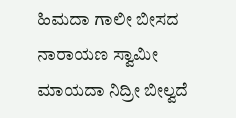ಹಿಮದಾ ಗಾಲೀ ಬೀಸದ ನಾರಾಯಣ ಸ್ವಾಮೀ
ಮಾಯದಾ ನಿದ್ರೀ ಬೀಲ್ವದೆ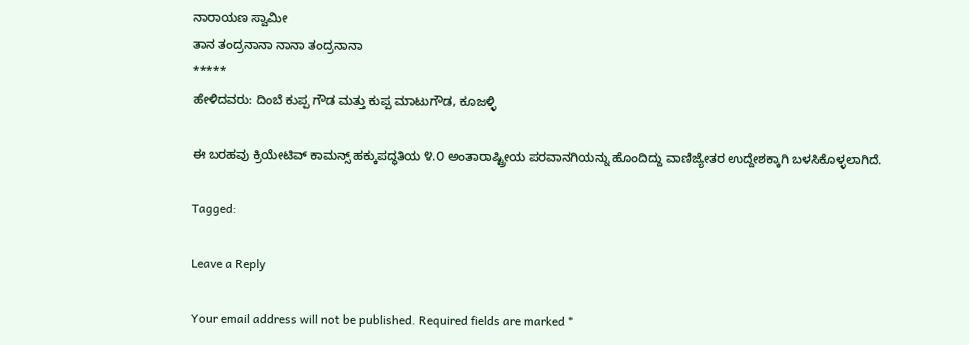ನಾರಾಯಣ ಸ್ವಾಮೀ
ತಾನ ತಂದ್ರನಾನಾ ನಾನಾ ತಂದ್ರನಾನಾ
*****
ಹೇಳಿದವರು: ದಿಂಬೆ ಕುಪ್ಪ ಗೌಡ ಮತ್ತು ಕುಪ್ಪ ಮಾಟುಗೌಡ, ಕೂಜಳ್ಳಿ

ಈ ಬರಹವು ಕ್ರಿಯೇಟಿವ್ ಕಾಮನ್ಸ್ ಹಕ್ಕುಪದ್ಧತಿಯ ೪.೦ ಅಂತಾರಾಷ್ಟ್ರೀಯ ಪರವಾನಗಿಯನ್ನು ಹೊಂದಿದ್ದು ವಾಣಿಜ್ಯೇತರ ಉದ್ದೇಶಕ್ಕಾಗಿ ಬಳಸಿಕೊಳ್ಳಲಾಗಿದೆ.

Tagged:

Leave a Reply

Your email address will not be published. Required fields are marked *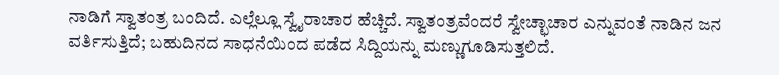ನಾಡಿಗೆ ಸ್ವಾತಂತ್ರ ಬಂದಿದೆ. ಎಲ್ಲೆಲ್ಲೂ ಸ್ವೈರಾಚಾರ ಹೆಚ್ಚಿದೆ. ಸ್ವಾತಂತ್ರವೆಂದರೆ ಸ್ವೇಚ್ಛಾಚಾರ ಎನ್ನುವಂತೆ ನಾಡಿನ ಜನ ವರ್ತಿಸುತ್ತಿದೆ; ಬಹುದಿನದ ಸಾಧನೆಯಿಂದ ಪಡೆದ ಸಿದ್ದಿಯನ್ನು ಮಣ್ಣುಗೂಡಿಸುತ್ತಲಿದೆ.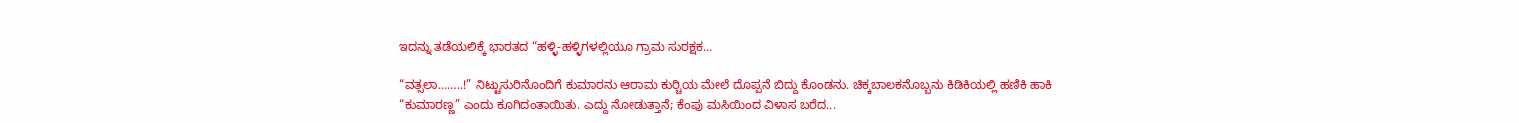ಇದನ್ನು ತಡೆಯಲಿಕ್ಕೆ ಭಾರತದ “ಹಳ್ಳಿ-ಹಳ್ಳಿಗಳಲ್ಲಿಯೂ ಗ್ರಾಮ ಸುರಕ್ಷಕ...

“ವತ್ಸಲಾ……..!” ನಿಟ್ಟುಸುರಿನೊಂದಿಗೆ ಕುಮಾರನು ಆರಾಮ ಕುರ್‍ಚಿಯ ಮೇಲೆ ದೊಪ್ಪನೆ ಬಿದ್ದು ಕೊಂಡನು. ಚಿಕ್ಕಬಾಲಕನೊಬ್ಬನು ಕಿಡಿಕಿಯಲ್ಲಿ ಹಣಿಕಿ ಹಾಕಿ “ಕುಮಾರಣ್ಣ” ಎಂದು ಕೂಗಿದಂತಾಯಿತು. ಎದ್ದು ನೋಡುತ್ತಾನೆ; ಕೆಂಪು ಮಸಿಯಿಂದ ವಿಳಾಸ ಬರೆದ...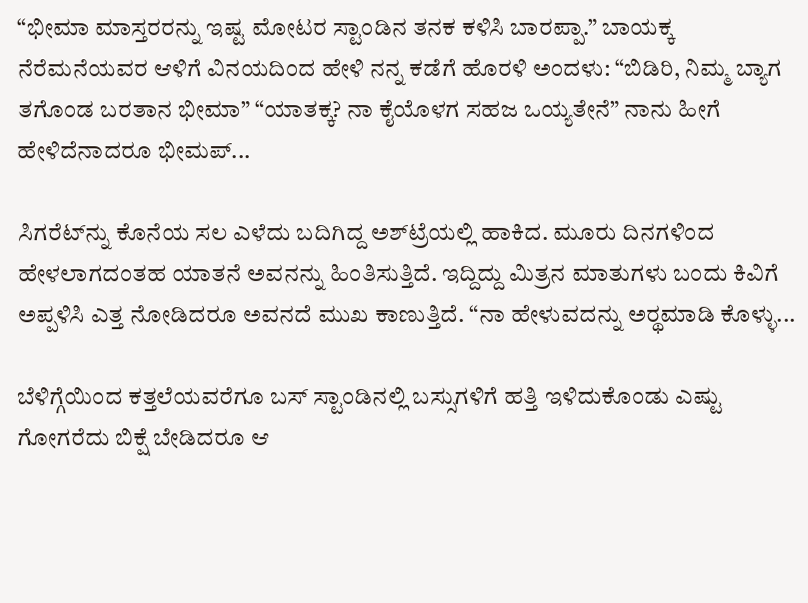“ಭೀಮಾ ಮಾಸ್ತರರನ್ನು ಇಷ್ಟ ಮೋಟರ ಸ್ಟಾಂಡಿನ ತನಕ ಕಳಿಸಿ ಬಾರಪ್ಪಾ.” ಬಾಯಕ್ಕ ನೆರೆಮನೆಯವರ ಆಳಿಗೆ ವಿನಯದಿಂದ ಹೇಳಿ ನನ್ನ ಕಡೆಗೆ ಹೊರಳಿ ಅಂದಳು: “ಬಿಡಿರಿ, ನಿಮ್ಮ ಬ್ಯಾಗ ತಗೊಂಡ ಬರತಾನ ಭೀಮಾ” “ಯಾತಕ್ಕ? ನಾ ಕೈಯೊಳಗ ಸಹಜ ಒಯ್ಯತೇನೆ” ನಾನು ಹೀಗೆ ಹೇಳಿದೆನಾದರೂ ಭೀಮಪ್...

ಸಿಗರೆಟ್‌ನ್ನು ಕೊನೆಯ ಸಲ ಎಳೆದು ಬದಿಗಿದ್ದ ಅಶ್‌ಟ್ರೆಯಲ್ಲಿ ಹಾಕಿದ. ಮೂರು ದಿನಗಳಿಂದ ಹೇಳಲಾಗದಂತಹ ಯಾತನೆ ಅವನನ್ನು ಹಿಂತಿಸುತ್ತಿದೆ. ಇದ್ದಿದ್ದು ಮಿತ್ರನ ಮಾತುಗಳು ಬಂದು ಕಿವಿಗೆ ಅಪ್ಪಳಿಸಿ ಎತ್ತ ನೋಡಿದರೂ ಅವನದೆ ಮುಖ ಕಾಣುತ್ತಿದೆ. “ನಾ ಹೇಳುವದನ್ನು ಅರ್‍ಥಮಾಡಿ ಕೊಳ್ಳು...

ಬೆಳಿಗ್ಗೆಯಿಂದ ಕತ್ತಲೆಯವರೆಗೂ ಬಸ್ ಸ್ಟಾಂಡಿನಲ್ಲಿ ಬಸ್ಸುಗಳಿಗೆ ಹತ್ತಿ ಇಳಿದುಕೊಂಡು ಎಷ್ಟು ಗೋಗರೆದು ಬಿಕ್ಷೆ ಬೇಡಿದರೂ ಆ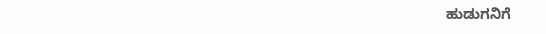ಹುಡುಗನಿಗೆ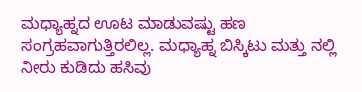ಮಧ್ಯಾಹ್ನದ ಊಟ ಮಾಡುವಷ್ಟು ಹಣ ಸಂಗ್ರಹವಾಗುತ್ತಿರಲಿಲ್ಲ. ಮಧ್ಯಾಹ್ನ ಬಿಸ್ಕಿಟು ಮತ್ತು ನಲ್ಲಿ ನೀರು ಕುಡಿದು ಹಸಿವು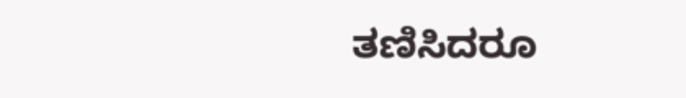ತಣಿಸಿದರೂ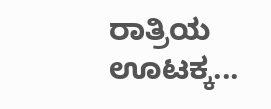ರಾತ್ರಿಯ ಊಟಕ್ಕ...